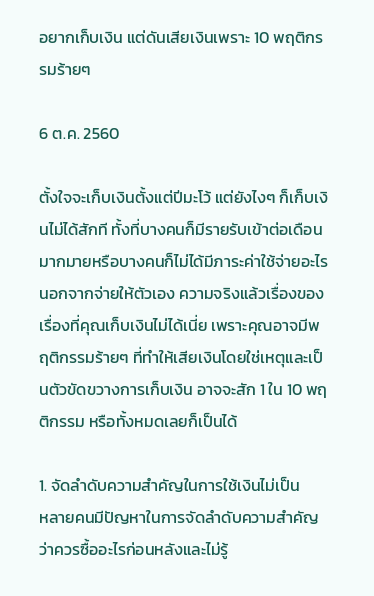อยากเก็บเงิน แต่ดันเสียเงินเพราะ 10 พฤติกรรมร้ายๆ

6 ต.ค. 2560

ตั้งใจจะเก็บเงินตั้งแต่ปีมะโว้ แต่ยังไงๆ ก็เก็บเงินไม่ได้สักที ทั้งที่บางคนก็มีรายรับเข้าต่อเดือนมากมายหรือบางคนก็ไม่ได้มีภาระค่าใช้จ่ายอะไรนอกจากจ่ายให้ตัวเอง ความจริงแล้วเรื่องของเรื่องที่คุณเก็บเงินไม่ได้เนี่ย เพราะคุณอาจมีพฤติกรรมร้ายๆ ที่ทำให้เสียเงินโดยใช่เหตุและเป็นตัวขัดขวางการเก็บเงิน อาจจะสัก 1 ใน 10 พฤติกรรม หรือทั้งหมดเลยก็เป็นได้

1. จัดลำดับความสำคัญในการใช้เงินไม่เป็น
หลายคนมีปัญหาในการจัดลำดับความสำคัญว่าควรซื้ออะไรก่อนหลังและไม่รู้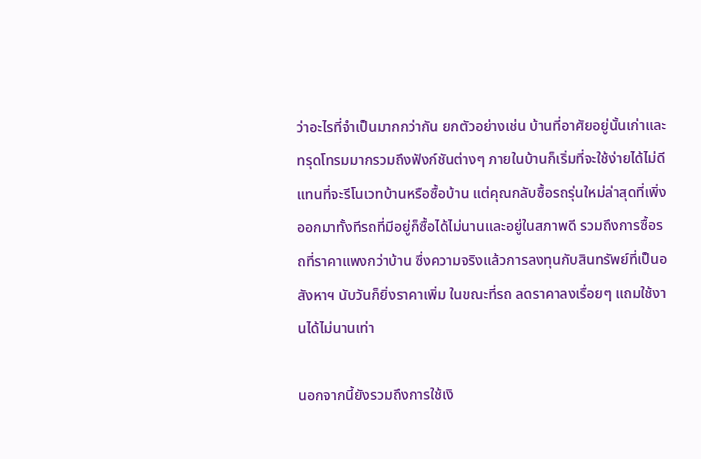ว่าอะไรที่จำเป็นมากกว่ากัน ยกตัวอย่างเช่น บ้านที่อาศัยอยู่นั้นเก่าและทรุดโทรมมากรวมถึงฟังก์ชันต่างๆ ภายในบ้านก็เริ่มที่จะใช้ง่ายได้ไม่ดี แทนที่จะรีโนเวทบ้านหรือซื้อบ้าน แต่คุณกลับซื้อรถรุ่นใหม่ล่าสุดที่เพิ่งออกมาทั้งทีรถที่มีอยู่ก็ซื้อได้ไม่นานและอยู่ในสภาพดี รวมถึงการซื้อรถที่ราคาแพงกว่าบ้าน ซึ่งความจริงแล้วการลงทุนกับสินทรัพย์ที่เป็นอสังหาฯ นับวันก็ยิ่งราคาเพิ่ม ในขณะที่รถ ลดราคาลงเรื่อยๆ แถมใช้งานได้ไม่นานเท่า

นอกจากนี้ยังรวมถึงการใช้เงิ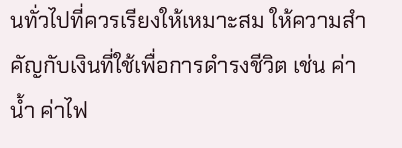นทั่วไปที่ควรเรียงให้เหมาะสม ให้ความสำคัญกับเงินที่ใช้เพื่อการดำรงชีวิต เช่น ค่าน้ำ ค่าไฟ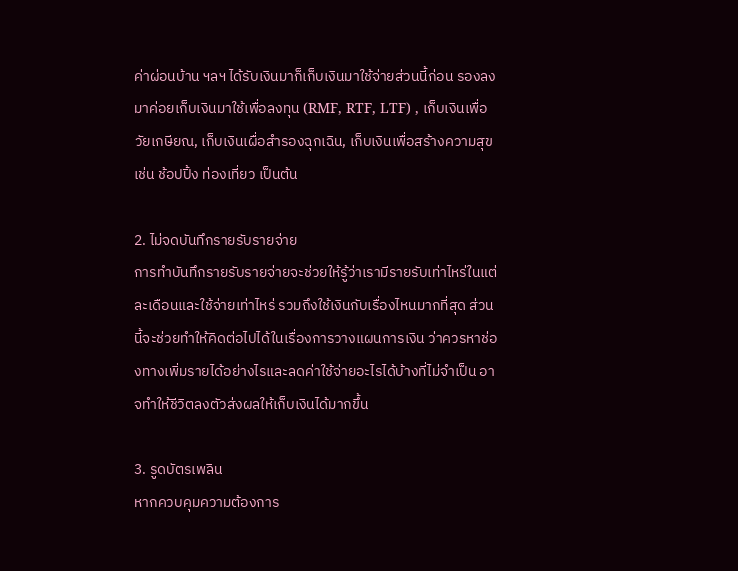ค่าผ่อนบ้าน ฯลฯ ได้รับเงินมาก็เก็บเงินมาใช้จ่ายส่วนนี้ก่อน รองลงมาค่อยเก็บเงินมาใช้เพื่อลงทุน (RMF, RTF, LTF) , เก็บเงินเพื่อวัยเกษียณ, เก็บเงินเผื่อสำรองฉุกเฉิน, เก็บเงินเพื่อสร้างความสุข เช่น ช้อปปิ้ง ท่องเที่ยว เป็นต้น

2. ไม่จดบันทึกรายรับรายจ่าย
การทำบันทึกรายรับรายจ่ายจะช่วยให้รู้ว่าเรามีรายรับเท่าไหร่ในแต่ละเดือนและใช้จ่ายเท่าไหร่ รวมถึงใช้เงินกับเรื่องไหนมากที่สุด ส่วนนี้จะช่วยทำให้คิดต่อไปได้ในเรื่องการวางแผนการเงิน ว่าควรหาช่องทางเพิ่มรายได้อย่างไรและลดค่าใช้จ่ายอะไรได้บ้างที่ไม่จำเป็น อาจทำให้ชีวิตลงตัวส่งผลให้เก็บเงินได้มากขึ้น

3. รูดบัตรเพลิน
หากควบคุมความต้องการ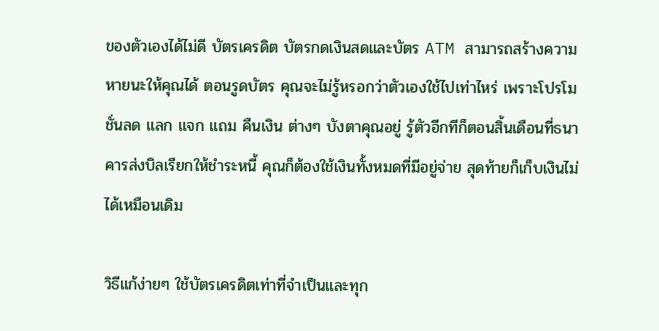ของตัวเองได้ไม่ดี บัตรเครดิต บัตรกดเงินสดและบัตร ATM สามารถสร้างความหายนะให้คุณได้ ตอนรูดบัตร คุณจะไม่รู้หรอกว่าตัวเองใช้ไปเท่าไหร่ เพราะโปรโมชั่นลด แลก แจก แถม คืนเงิน ต่างๆ บังตาคุณอยู่ รู้ตัวอีกทีก็ตอนสิ้นเดือนที่ธนาคารส่งบิลเรียกให้ชำระหนี้ คุณก็ต้องใช้เงินทั้งหมดที่มีอยู่จ่าย สุดท้ายก็เก็บเงินไม่ได้เหมือนเดิม

วิธีแก้ง่ายๆ ใช้บัตรเครดิตเท่าที่จำเป็นและทุก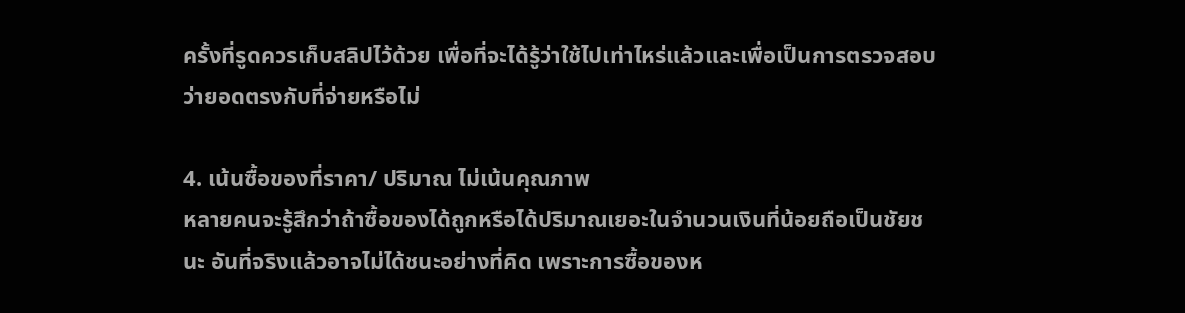ครั้งที่รูดควรเก็บสลิปไว้ด้วย เพื่อที่จะได้รู้ว่าใช้ไปเท่าไหร่แล้วและเพื่อเป็นการตรวจสอบว่ายอดตรงกับที่จ่ายหรือไม่

4. เน้นซื้อของที่ราคา/ ปริมาณ ไม่เน้นคุณภาพ
หลายคนจะรู้สึกว่าถ้าซื้อของได้ถูกหรือได้ปริมาณเยอะในจำนวนเงินที่น้อยถือเป็นชัยชนะ อันที่จริงแล้วอาจไม่ได้ชนะอย่างที่คิด เพราะการซื้อของห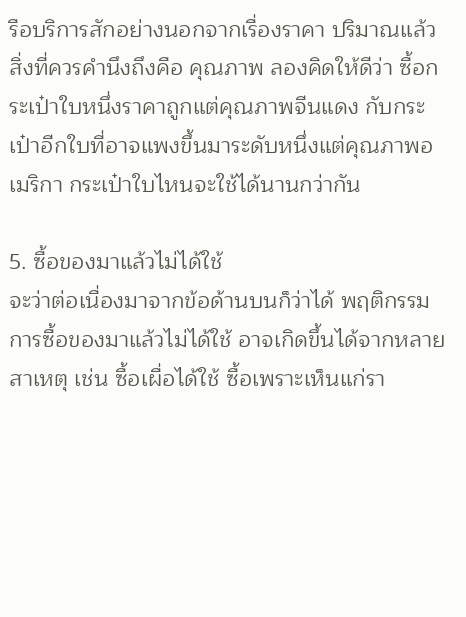รือบริการสักอย่างนอกจากเรื่องราคา ปริมาณแล้ว สิ่งที่ควรคำนึงถึงคือ คุณภาพ ลองคิดให้ดีว่า ซื้อกระเป๋าใบหนึ่งราคาถูกแต่คุณภาพจีนแดง กับกระเป๋าอีกใบที่อาจแพงขึ้นมาระดับหนึ่งแต่คุณภาพอเมริกา กระเป๋าใบไหนจะใช้ได้นานกว่ากัน

5. ซื้อของมาแล้วไม่ได้ใช้
จะว่าต่อเนื่องมาจากข้อด้านบนก็ว่าได้ พฤติกรรมการซื้อของมาแล้วไม่ได้ใช้ อาจเกิดขึ้นได้จากหลายสาเหตุ เช่น ซื้อเผื่อได้ใช้ ซื้อเพราะเห็นแก่รา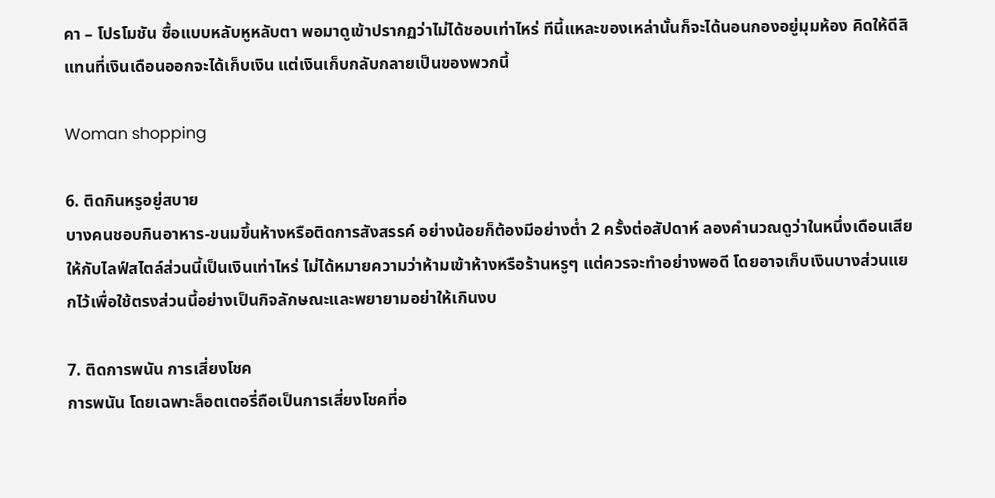คา – โปรโมชัน ซื้อแบบหลับหูหลับตา พอมาดูเข้าปรากฏว่าไม่ได้ชอบเท่าไหร่ ทีนี้แหละของเหล่านั้นก็จะได้นอนกองอยู่มุมห้อง คิดให้ดีสิ แทนที่เงินเดือนออกจะได้เก็บเงิน แต่เงินเก็บกลับกลายเป็นของพวกนี้

Woman shopping

6. ติดกินหรูอยู่สบาย
บางคนชอบกินอาหาร-ขนมขึ้นห้างหรือติดการสังสรรค์ อย่างน้อยก็ต้องมีอย่างต่ำ 2 ครั้งต่อสัปดาห์ ลองคำนวณดูว่าในหนึ่งเดือนเสียให้กับไลฟ์สไตล์ส่วนนี้เป็นเงินเท่าไหร่ ไม่ได้หมายความว่าห้ามเข้าห้างหรือร้านหรูๆ แต่ควรจะทำอย่างพอดี โดยอาจเก็บเงินบางส่วนแยกไว้เพื่อใช้ตรงส่วนนี้อย่างเป็นกิจลักษณะและพยายามอย่าให้เกินงบ

7. ติดการพนัน การเสี่ยงโชค
การพนัน โดยเฉพาะล็อตเตอรี่ถือเป็นการเสี่ยงโชคที่อ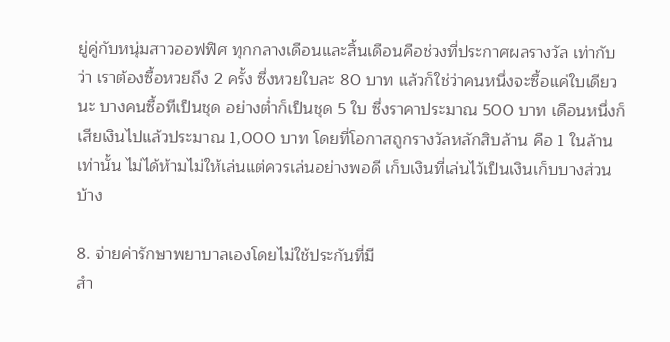ยู่คู่กับหนุ่มสาวออฟฟิศ ทุกกลางเดือนและสิ้นเดือนคือช่วงที่ประกาศผลรางวัล เท่ากับว่า เราต้องซื้อหวยถึง 2 ครั้ง ซึ่งหวยใบละ 80 บาท แล้วก็ใช่ว่าคนหนึ่งจะซื้อแค่ใบเดียวนะ บางคนซื้อทีเป็นชุด อย่างต่ำก็เป็นชุด 5 ใบ ซึ่งราคาประมาณ 500 บาท เดือนหนึ่งก็เสียเงินไปแล้วประมาณ 1,000 บาท โดยที่โอกาสถูกรางวัลหลักสิบล้าน คือ 1 ในล้านเท่านั้น ไม่ได้ห้ามไม่ให้เล่นแต่ควรเล่นอย่างพอดี เก็บเงินที่เล่นไว้เป็นเงินเก็บบางส่วนบ้าง

8. จ่ายค่ารักษาพยาบาลเองโดยไม่ใช้ประกันที่มี
สำ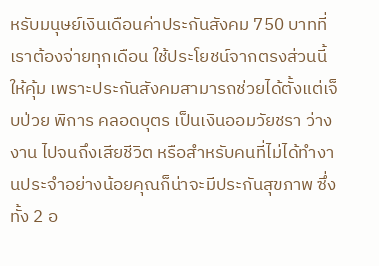หรับมนุษย์เงินเดือนค่าประกันสังคม 750 บาทที่เราต้องจ่ายทุกเดือน ใช้ประโยชน์จากตรงส่วนนี้ให้คุ้ม เพราะประกันสังคมสามารถช่วยได้ตั้งแต่เจ็บป่วย พิการ คลอดบุตร เป็นเงินออมวัยชรา ว่างงาน ไปจนถึงเสียชีวิต หรือสำหรับคนที่ไม่ได้ทำงานประจำอย่างน้อยคุณก็น่าจะมีประกันสุขภาพ ซึ่งทั้ง 2 อ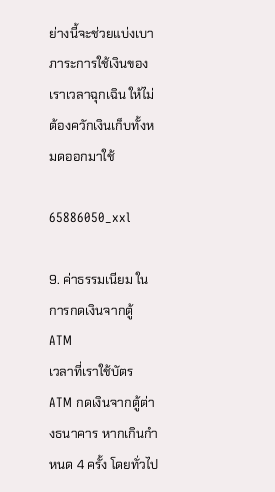ย่างนี้จะช่วยแบ่งเบาภาระการใช้เงินของเราเวลาฉุกเฉิน ให้ไม่ต้องควักเงินเก็บทั้งหมดออกมาใช้

65886050_xxl

9. ค่าธรรมเนียม ในการกดเงินจากตู้ ATM
เวลาที่เราใช้บัตร ATM กดเงินจากตู้ต่างธนาคาร หากเกินกำหนด 4 ครั้ง โดยทั่วไป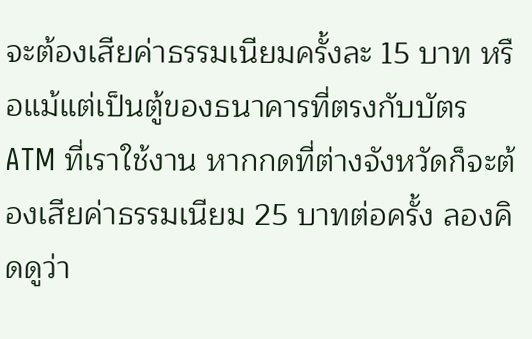จะต้องเสียค่าธรรมเนียมครั้งละ 15 บาท หรือแม้แต่เป็นตู้ของธนาคารที่ตรงกับบัตร ATM ที่เราใช้งาน หากกดที่ต่างจังหวัดก็จะต้องเสียค่าธรรมเนียม 25 บาทต่อครั้ง ลองคิดดูว่า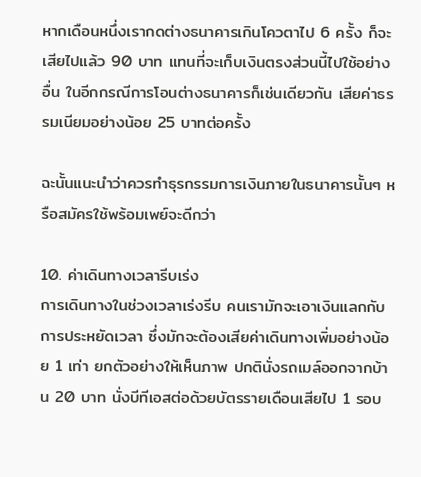หากเดือนหนึ่งเรากดต่างธนาคารเกินโควตาไป 6 ครั้ง ก็จะเสียไปแล้ว 90 บาท แทนที่จะเก็บเงินตรงส่วนนี้ไปใช้อย่างอื่น ในอีกกรณีการโอนต่างธนาคารก็เช่นเดียวกัน เสียค่าธรรมเนียมอย่างน้อย 25 บาทต่อครั้ง

ฉะนั้นแนะนำว่าควรทำธุรกรรมการเงินภายในธนาคารนั้นๆ หรือสมัครใช้พร้อมเพย์จะดีกว่า

10. ค่าเดินทางเวลารีบเร่ง
การเดินทางในช่วงเวลาเร่งรีบ คนเรามักจะเอาเงินแลกกับการประหยัดเวลา ซึ่งมักจะต้องเสียค่าเดินทางเพิ่มอย่างน้อย 1 เท่า ยกตัวอย่างให้เห็นภาพ ปกตินั่งรถเมล์ออกจากบ้าน 20 บาท นั่งบีทีเอสต่อด้วยบัตรรายเดือนเสียไป 1 รอบ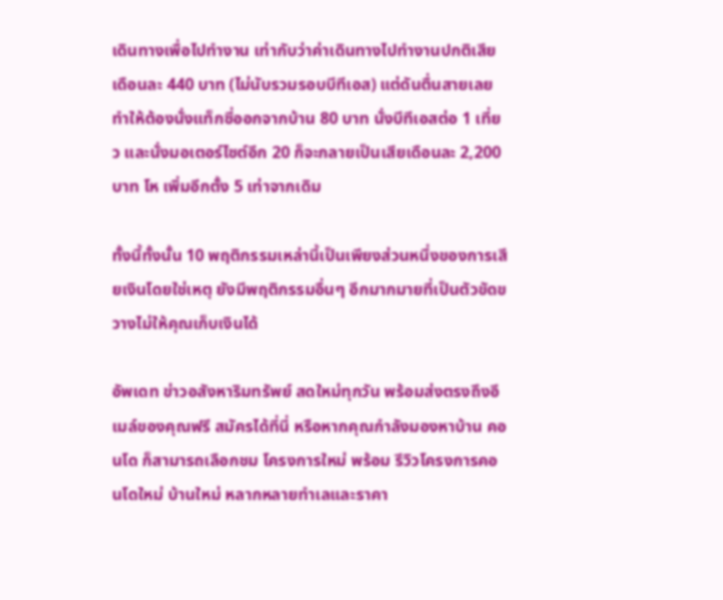เดินทางเพื่อไปทำงาน เท่ากับว่าค่าเดินทางไปทำงานปกติเสียเดือนละ 440 บาท (ไม่นับรวมรอบบีทีเอส) แต่ดันตื่นสายเลยทำให้ต้องนั่งแท็กซี่ออกจากบ้าน 80 บาท นั่งบีทีเอสต่อ 1 เที่ยว และนั่งมอเตอร์ไซต์อีก 20 ก็จะกลายเป็นเสียเดือนละ 2,200 บาท โห เพิ่มอีกตั้ง 5 เท่าจากเดิม

ทั้งนี้ทั้งนั้น 10 พฤติกรรมเหล่านี้เป็นเพียงส่วนหนึ่งของการเสียเงินโดยใช่เหตุ ยังมีพฤติกรรมอื่นๆ อีกมากมายที่เป็นตัวขัดขวางไม่ให้คุณเก็บเงินได้

อัพเดท ข่าวอสังหาริมทรัพย์ สดใหม่ทุกวัน พร้อมส่งตรงถึงอีเมล์ของคุณฟรี สมัครได้ที่นี่ หรือหากคุณกำลังมองหาบ้าน คอนโด ก็สามารถเลือกชม โครงการใหม่ พร้อม รีวิวโครงการคอนโดใหม่ บ้านใหม่ หลากหลายทำเลและราคา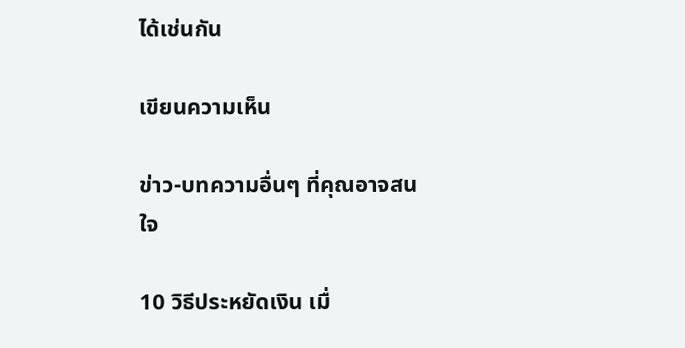ได้เช่นกัน

เขียนความเห็น

ข่าว-บทความอื่นๆ ที่คุณอาจสนใจ

10 วิธีประหยัดเงิน เมื่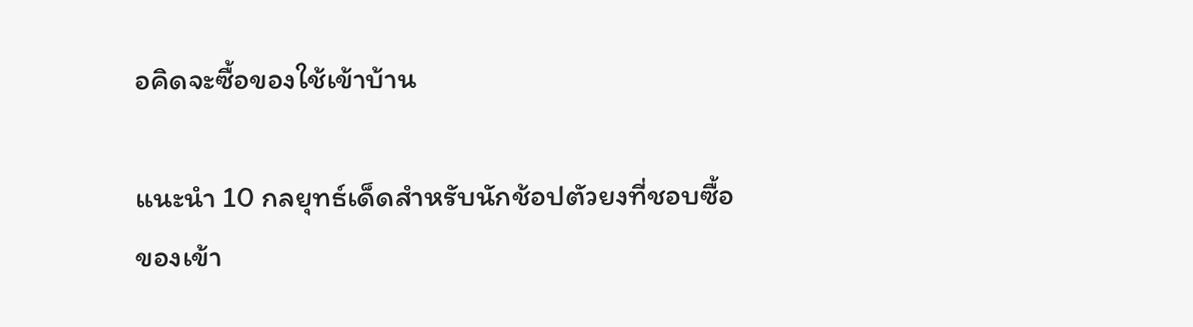อคิดจะซื้อของใช้เข้าบ้าน

แนะนำ 10 กลยุทธ์เด็ดสำหรับนักช้อปตัวยงที่ชอบซื้อของเข้า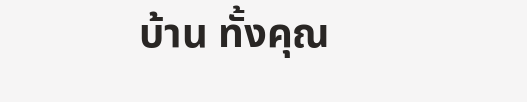บ้าน ทั้งคุณ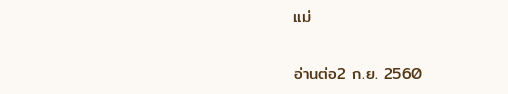แม่

อ่านต่อ2 ก.ย. 2560